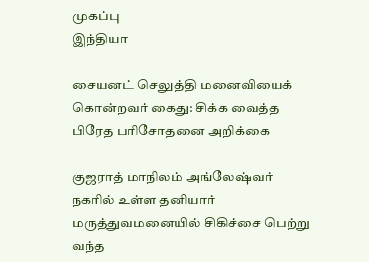முகப்பு
இந்தியா

சையனட் செலுத்தி மனைவியைக் கொன்றவர் கைது: சிக்க வைத்த பிரேத பரிசோதனை அறிக்கை

குஜராத் மாநிலம் அங்லேஷ்வர் நகரில் உள்ள தனியார் மருத்துவமனையில் சிகிச்சை பெற்று வந்த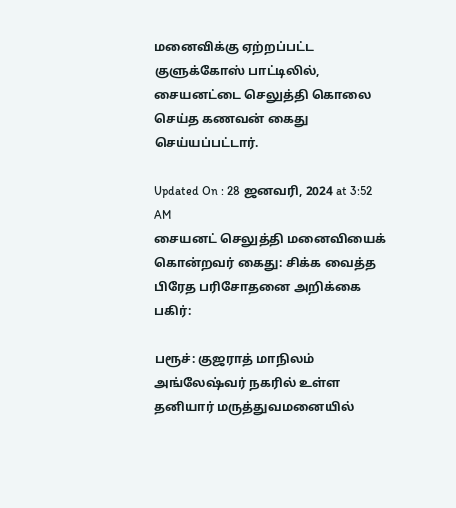மனைவிக்கு ஏற்றப்பட்ட குளுக்கோஸ் பாட்டிலில், சையனட்டை செலுத்தி கொலை செய்த கணவன் கைது செய்யப்பட்டார்.

Updated On : 28 ஜனவரி, 2024 at 3:52 AM
சையனட் செலுத்தி மனைவியைக் கொன்றவர் கைது: சிக்க வைத்த பிரேத பரிசோதனை அறிக்கை
பகிர்:

பரூச்: குஜராத் மாநிலம் அங்லேஷ்வர் நகரில் உள்ள தனியார் மருத்துவமனையில்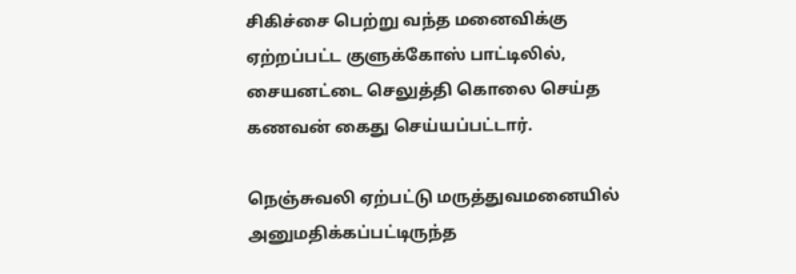சிகிச்சை பெற்று வந்த மனைவிக்கு ஏற்றப்பட்ட குளுக்கோஸ் பாட்டிலில், சையனட்டை செலுத்தி கொலை செய்த கணவன் கைது செய்யப்பட்டார்.

நெஞ்சுவலி ஏற்பட்டு மருத்துவமனையில் அனுமதிக்கப்பட்டிருந்த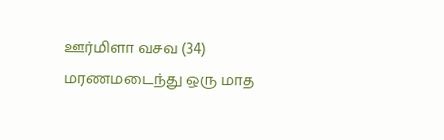ஊர்மிளா வசவ (34) மரணமடைந்து ஒரு மாத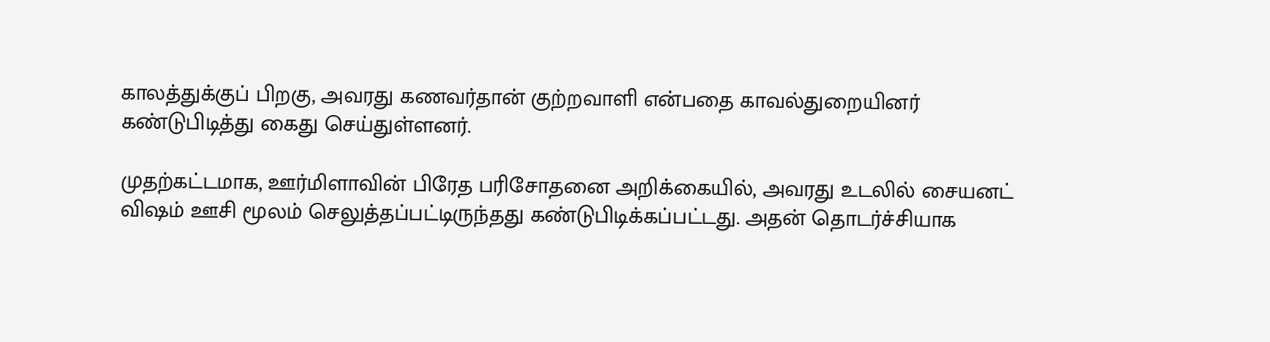காலத்துக்குப் பிறகு, அவரது கணவர்தான் குற்றவாளி என்பதை காவல்துறையினர் கண்டுபிடித்து கைது செய்துள்ளனர்.

முதற்கட்டமாக, ஊர்மிளாவின் பிரேத பரிசோதனை அறிக்கையில், அவரது உடலில் சையனட் விஷம் ஊசி மூலம் செலுத்தப்பட்டிருந்தது கண்டுபிடிக்கப்பட்டது. அதன் தொடர்ச்சியாக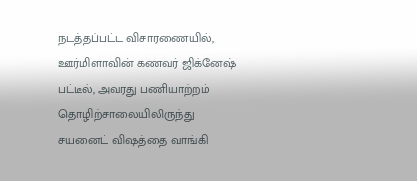நடத்தப்பட்ட விசாரணையில், ஊர்மிளாவின் கணவர் ஜிக்னேஷ் பட்டீல், அவரது பணியாற்றம் தொழிற்சாலையிலிருந்து சயனைட் விஷத்தை வாங்கி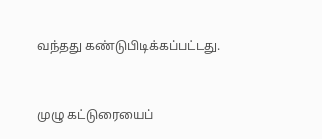வந்தது கண்டுபிடிக்கப்பட்டது.


முழு கட்டுரையைப்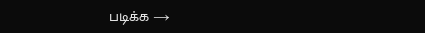படிக்க →